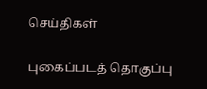செய்திகள்

புகைப்படத் தொகுப்பு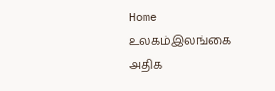Home உலகம்இலங்கை அதிக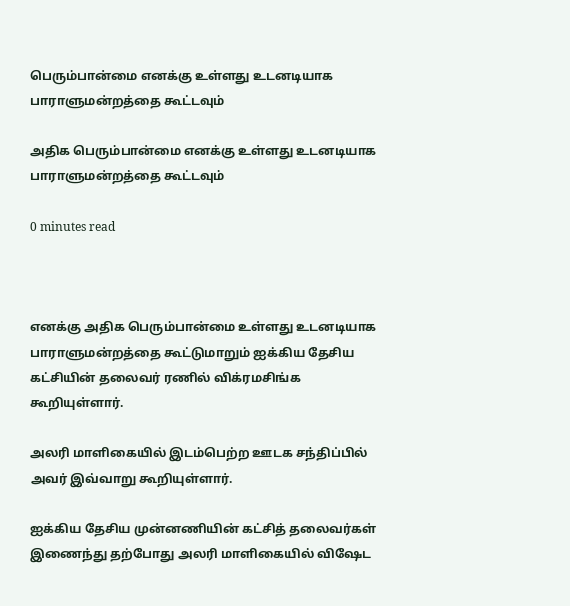பெரும்பான்மை எனக்கு உள்ளது உடனடியாக பாராளுமன்றத்தை கூட்டவும்

அதிக பெரும்பான்மை எனக்கு உள்ளது உடனடியாக பாராளுமன்றத்தை கூட்டவும்

0 minutes read



எனக்கு அதிக பெரும்பான்மை உள்ளது உடனடியாக பாராளுமன்றத்தை கூட்டுமாறும் ஐக்கிய தேசிய கட்சியின் தலைவர் ரணில் விக்ரமசிங்க கூறியுள்ளார்.

அலரி மாளிகையில் இடம்பெற்ற ஊடக சந்திப்பில் அவர் இவ்வாறு கூறியுள்ளார்.

ஐக்கிய தேசிய முன்னணியின் கட்சித் தலைவர்கள் இணைந்து தற்போது அலரி மாளிகையில் விஷேட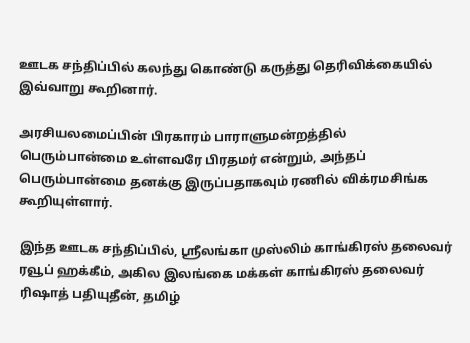ஊடக சந்திப்பில் கலந்து கொண்டு கருத்து தெரிவிக்கையில் இவ்வாறு கூறினார்.

அரசியலமைப்பின் பிரகாரம் பாராளுமன்றத்தில் பெரும்பான்மை உள்ளவரே பிரதமர் என்றும், அந்தப் பெரும்பான்மை தனக்கு இருப்பதாகவும் ரணில் விக்ரமசிங்க கூறியுள்ளார்.

இந்த ஊடக சந்திப்பில், ஶ்ரீலங்கா முஸ்லிம் காங்கிரஸ் தலைவர் ரவூப் ஹக்கீம், அகில இலங்கை மக்கள் காங்கிரஸ் தலைவர் ரிஷாத் பதியுதீன், தமிழ்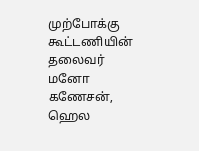முற்போக்கு கூட்டணியின் தலைவர் மனோ கணேசன், ஹெல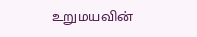உறுமயவின்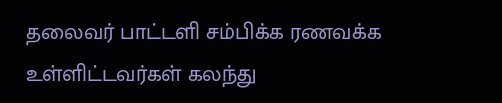தலைவர் பாட்டளி சம்பிக்க ரணவக்க உள்ளிட்டவர்கள் கலந்து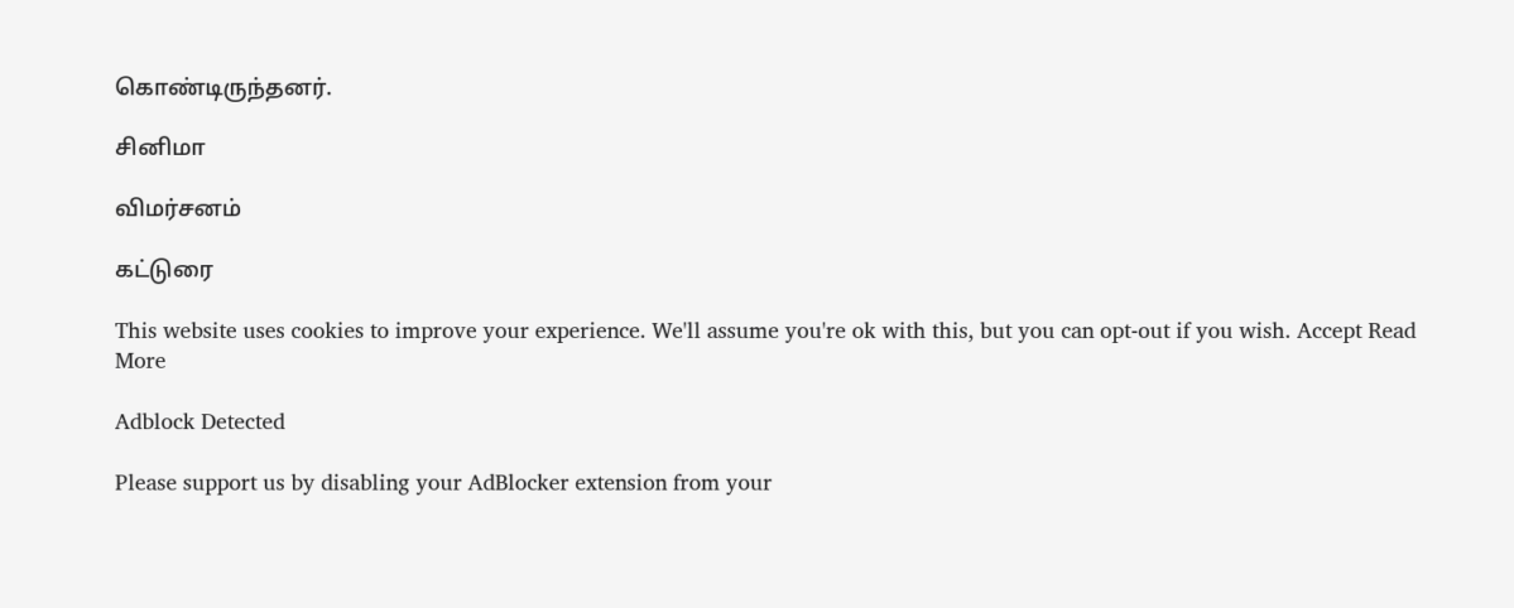கொண்டிருந்தனர்.

சினிமா

விமர்சனம்

கட்டுரை

This website uses cookies to improve your experience. We'll assume you're ok with this, but you can opt-out if you wish. Accept Read More

Adblock Detected

Please support us by disabling your AdBlocker extension from your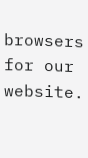browsers for our website.